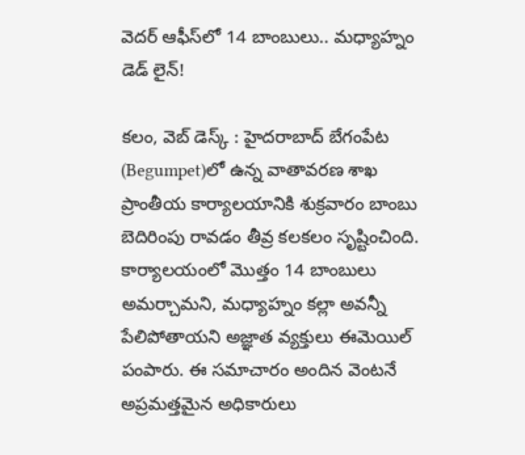వెదర్ ఆఫీస్‌లో 14 బాంబులు.. మధ్యాహ్నం డెడ్ లైన్!

కలం, వెబ్ డెస్క్ : హైదరాబాద్‌ బేగంపేట (Begumpet)లో ఉన్న వాతావరణ శాఖ ప్రాంతీయ కార్యాలయానికి శుక్రవారం బాంబు బెదిరింపు రావడం తీవ్ర కలకలం సృష్టించింది. కార్యాలయంలో మొత్తం 14 బాంబులు అమర్చామని, మధ్యాహ్నం కల్లా అవన్నీ పేలిపోతాయని అజ్ఞాత వ్యక్తులు ఈమెయిల్ పంపారు. ఈ సమాచారం అందిన వెంటనే అప్రమత్తమైన అధికారులు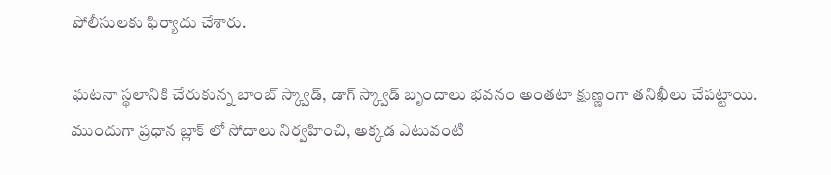పోలీసులకు ఫిర్యాదు చేశారు.

ఘటనా స్థలానికి చేరుకున్న బాంబ్ స్క్వాడ్, డాగ్ స్క్వాడ్ బృందాలు భవనం అంతటా క్షుణ్ణంగా తనిఖీలు చేపట్టాయి. ముందుగా ప్రధాన బ్లాక్ లో సోదాలు నిర్వహించి, అక్కడ ఎటువంటి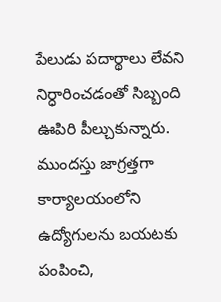పేలుడు పదార్థాలు లేవని నిర్ధారించడంతో సిబ్బంది ఊపిరి పీల్చుకున్నారు. ముందస్తు జాగ్రత్తగా కార్యాలయంలోని ఉద్యోగులను బయటకు పంపించి,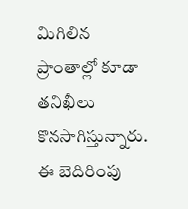మిగిలిన ప్రాంతాల్లో కూడా తనిఖీలు కొనసాగిస్తున్నారు. ఈ బెదిరింపు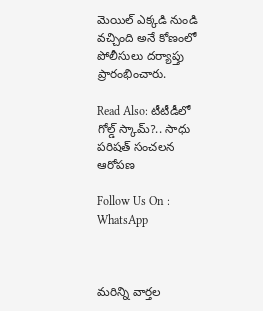మెయిల్ ఎక్కడి నుండి వచ్చింది అనే కోణంలో పోలీసులు దర్యాప్తు ప్రారంభించారు.

Read Also: టీటీడీలో గోల్డ్ స్కామ్?.. సాధు పరిషత్ సంచలన ఆరోపణ

Follow Us On : WhatsApp



మ‌రిన్ని వార్త‌ల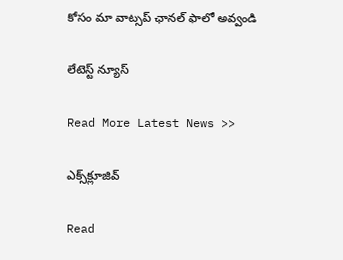కోసం మా వాట్స‌ప్ ఛాన‌ల్ ఫాలో అవ్వండి

లేటెస్ట్ న్యూస్‌

Read More Latest News >>

ఎక్స్‌క్లూజివ్‌

Read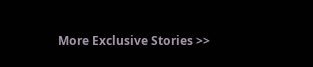More Exclusive Stories >>